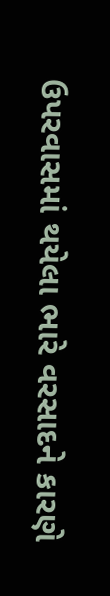ઉપરવાસમાં થયેલા ભારે વરસાદને કારણે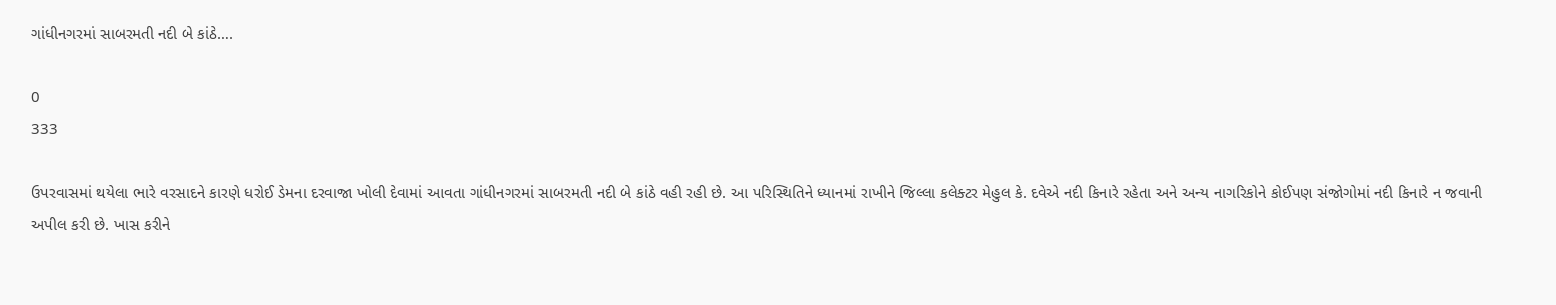ગાંધીનગરમાં સાબરમતી નદી બે કાંઠે….

0
333

ઉપરવાસમાં થયેલા ભારે વરસાદને કારણે ધરોઈ ડેમના દરવાજા ખોલી દેવામાં આવતા ગાંધીનગરમાં સાબરમતી નદી બે કાંઠે વહી રહી છે. આ પરિસ્થિતિને ધ્યાનમાં રાખીને જિલ્લા કલેક્ટર મેહુલ કે. દવેએ નદી કિનારે રહેતા અને અન્ય નાગરિકોને કોઈપણ સંજોગોમાં નદી કિનારે ન જવાની અપીલ કરી છે. ખાસ કરીને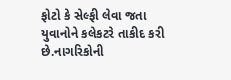ફોટો કે સેલ્ફી લેવા જતા યુવાનોને કલેકટરે તાકીદ કરી છે.નાગરિકોની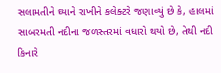સલામતીને ઘ્યાને રાખીને કલેક્ટરે જણાવ્યું છે કે, હાલમાં સાબરમતી નદીના જળસ્તરમાં વધારો થયો છે, તેથી નદી કિનારે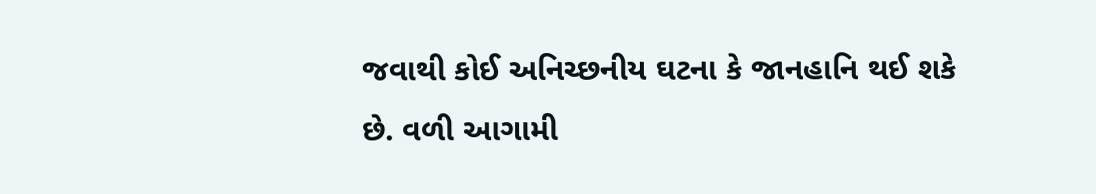જવાથી કોઈ અનિચ્છનીય ઘટના કે જાનહાનિ થઈ શકે છે. વળી આગામી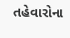તહેવારોના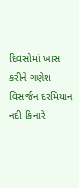દિવસોમાં ખાસ કરીને ગણેશ વિસર્જન દરમિયાન નદી કિનારે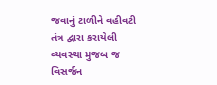જવાનું ટાળીને વહીવટી તંત્ર દ્વારા કરાયેલી વ્યવસ્થા મુજબ જ વિસર્જન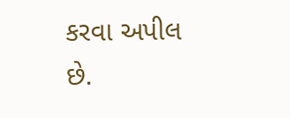કરવા અપીલ છે.